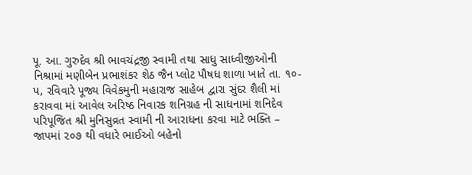પૂ. આ. ગુરુદેવ શ્રી ભાવચંદ્રજી સ્વામી તથા સાધુ સાધ્વીજીઓની નિશ્રામાં મણીબેન પ્રભાશંકર શેઠ જૈન પ્લોટ પૌષધ શાળા ખાતે તા. ૧૦-પ, રવિવારે પૂજ્ય વિવેકમુની મહારાજ સાહેબ દ્વારા સુંદર શૈલી માં કરાવવા માં આવેલ અરિષ્ઠ નિવારક શનિગ્રહ ની સાધનામાં શનિદેવ પરિપૂજિત શ્રી મુનિસુવ્રત સ્વામી ની આરાધના કરવા માટે ભક્તિ – જાપમાં ૨૦૭ થી વધારે ભાઈઓ બહેનો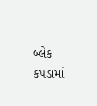બ્લેક કપડામાં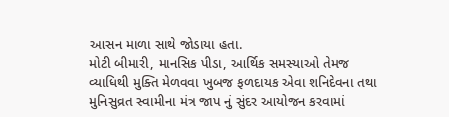આસન માળા સાથે જોડાયા હતા.
મોટી બીમારી, માનસિક પીડા, આર્થિક સમસ્યાઓ તેમજ વ્યાધિથી મુક્તિ મેળવવા ખુબજ ફળદાયક એવા શનિદેવના તથા મુનિસુવ્રત સ્વામીના મંત્ર જાપ નું સુંદર આયોજન કરવામાં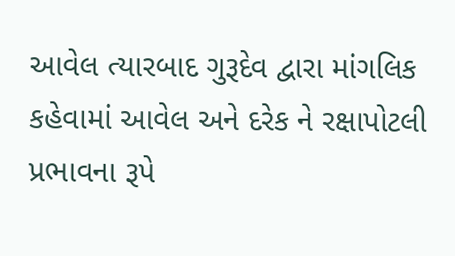આવેલ ત્યારબાદ ગુરૂદેવ દ્વારા માંગલિક કહેવામાં આવેલ અને દરેક ને રક્ષાપોટલી પ્રભાવના રૂપે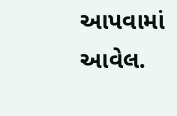આપવામાં આવેલ.